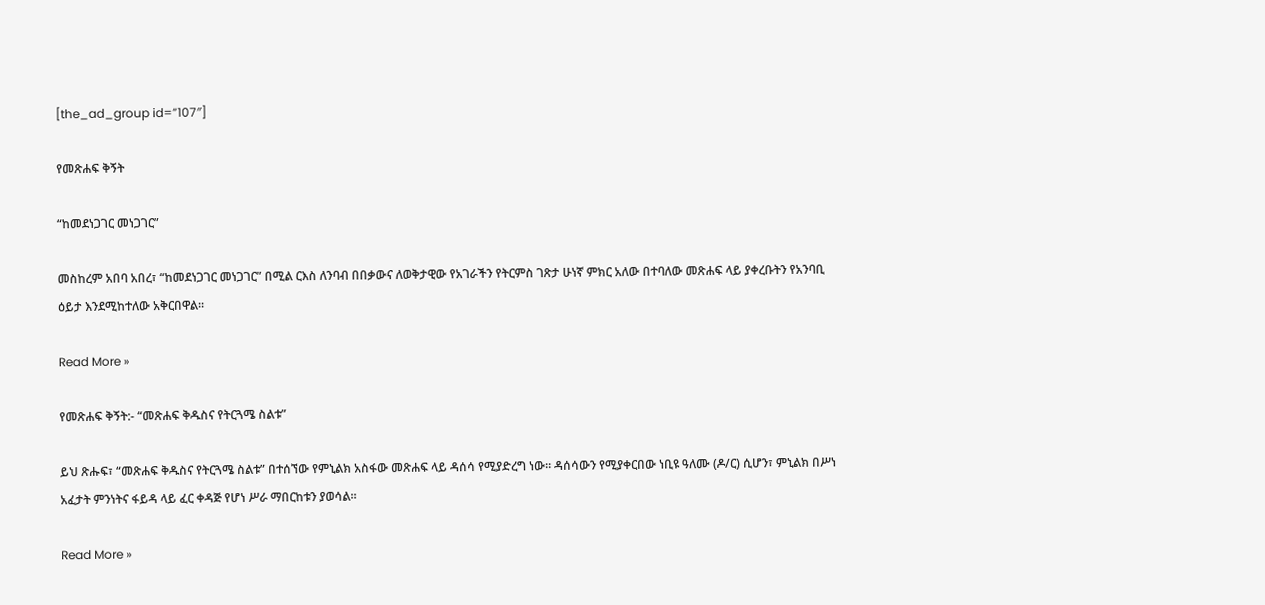[the_ad_group id=”107″]

የመጽሐፍ ቅኝት

“ከመደነጋገር መነጋገር”

መስከረም አበባ አበረ፣ “ከመደነጋገር መነጋገር” በሚል ርእስ ለንባብ በበቃውና ለወቅታዊው የአገራችን የትርምስ ገጽታ ሁነኛ ምክር አለው በተባለው መጽሐፍ ላይ ያቀረቡትን የአንባቢ ዕይታ እንደሚከተለው አቅርበዋል።

Read More »

የመጽሐፍ ቅኝት:- “መጽሐፍ ቅዱስና የትርጓሜ ስልቱ”

ይህ ጽሑፍ፣ “መጽሐፍ ቅዱስና የትርጓሜ ስልቱ” በተሰኘው የምኒልክ አስፋው መጽሐፍ ላይ ዳሰሳ የሚያድረግ ነው። ዳሰሳውን የሚያቀርበው ነቢዩ ዓለሙ (ዶ/ር) ሲሆን፣ ምኒልክ በሥነ አፈታት ምንነትና ፋይዳ ላይ ፈር ቀዳጅ የሆነ ሥራ ማበርከቱን ያወሳል።

Read More »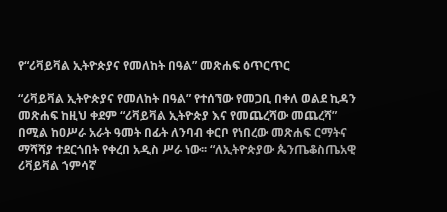የ“ሪቫይቫል ኢትዮጵያና የመለከት በዓል” መጽሐፍ ዕጥርጥር

“ሪቫይቫል ኢትዮጵያና የመለከት በዓል” የተሰኘው የመጋቢ በቀለ ወልደ ኪዳን መጽሐፍ ከዚህ ቀደም “ሪቫይቫል ኢትዮጵያ እና የመጨረሻው መጨረሻ” በሚል ከዐሥራ አራት ዓመት በፊት ለንባብ ቀርቦ የነበረው መጽሐፍ ርማትና ማሻሻያ ተደርጎበት የቀረበ አዲስ ሥራ ነው፡፡ “ለኢትዮጵያው ጴንጤቆስጤአዊ ሪቫይቫል ኀምሳኛ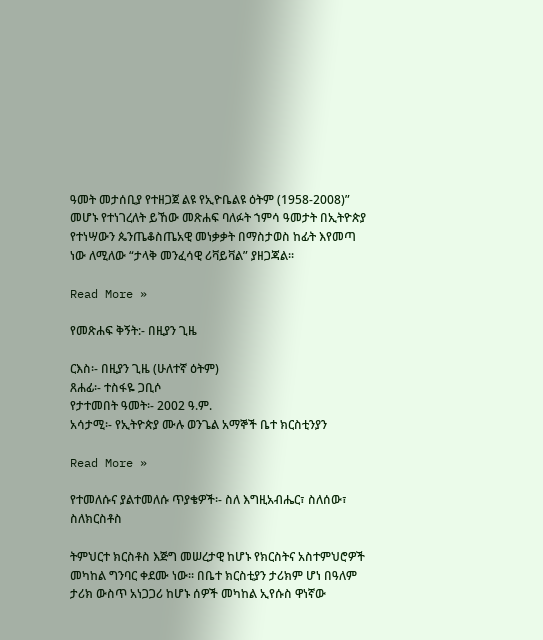ዓመት መታሰቢያ የተዘጋጀ ልዩ የኢዮቤልዩ ዕትም (1958-2008)” መሆኑ የተነገረለት ይኸው መጽሐፍ ባለፉት ኀምሳ ዓመታት በኢትዮጵያ የተነሣውን ጴንጤቆስጤአዊ መነቃቃት በማስታወስ ከፊት እየመጣ ነው ለሚለው “ታላቅ መንፈሳዊ ሪቫይቫል” ያዘጋጃል፡፡

Read More »

የመጽሐፍ ቅኝት:- በዚያን ጊዜ

ርእስ፡- በዚያን ጊዜ (ሁለተኛ ዕትም)
ጸሐፊ፡- ተስፋዬ ጋቢሶ
የታተመበት ዓመት፡- 2002 ዓ.ም.
አሳታሚ፡- የኢትዮጵያ ሙሉ ወንጌል አማኞች ቤተ ክርስቲንያን

Read More »

የተመለሱና ያልተመለሱ ጥያቄዎች፡- ስለ እግዚአብሔር፣ ስለሰው፣ ስለክርስቶስ

ትምህርተ ክርስቶስ እጅግ መሠረታዊ ከሆኑ የክርስትና አስተምህሮዎች መካከል ግንባር ቀደሙ ነው፡፡ በቤተ ክርስቲያን ታሪክም ሆነ በዓለም ታሪክ ውስጥ አነጋጋሪ ከሆኑ ሰዎች መካከል ኢየሱስ ዋነኛው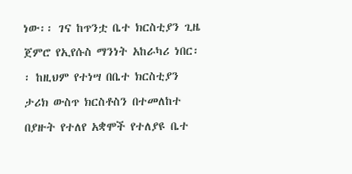ነው፡፡ ገና ከጥንቷ ቤተ ክርስቲያን ጊዜ ጀምሮ የኢየሱስ ማንነት አከራካሪ ነበር፡፡ ከዚህም የተነሣ በቤተ ክርስቲያን ታሪክ ውስጥ ክርስቶስን በተመለከተ በያዙት የተለየ አቋሞች የተለያዩ ቤተ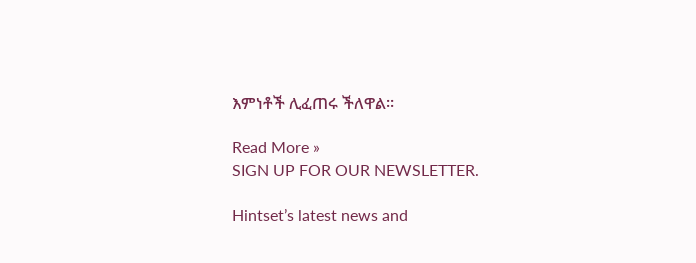እምነቶች ሊፈጠሩ ችለዋል፡፡

Read More »
SIGN UP FOR OUR NEWSLETTER.

Hintset’s latest news and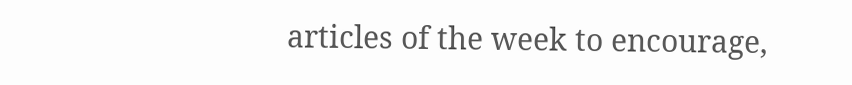articles of the week to encourage,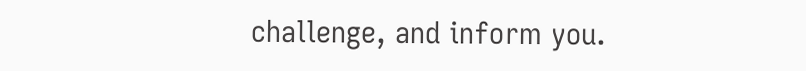challenge, and inform you.